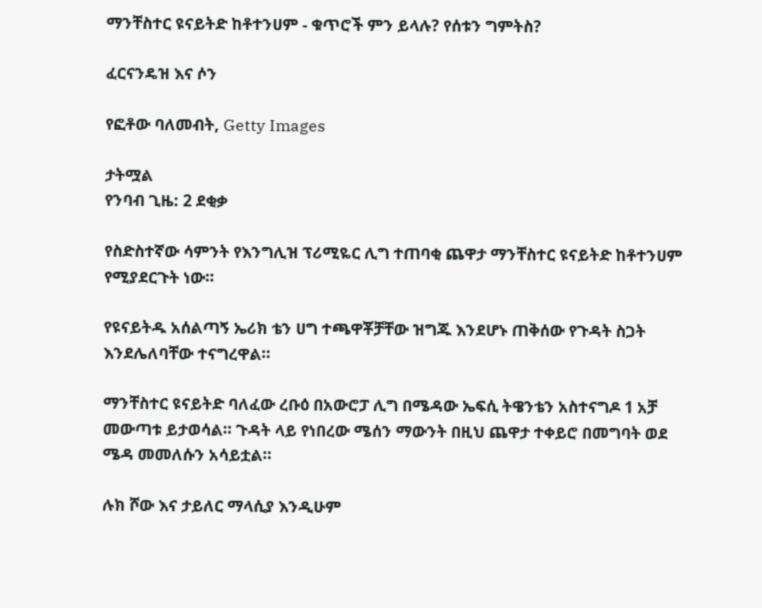ማንቸስተር ዩናይትድ ከቶተንሀም - ቁጥሮች ምን ይላሉ? የሰቱን ግምትስ?

ፈርናንዴዝ እና ሶን

የፎቶው ባለመብት, Getty Images

ታትሟል
የንባብ ጊዜ: 2 ደቂቃ

የስድስተኛው ሳምንት የእንግሊዝ ፕሪሚዬር ሊግ ተጠባቂ ጨዋታ ማንቸስተር ዩናይትድ ከቶተንሀም የሚያደርጉት ነው።

የዩናይትዱ አሰልጣኝ ኤሪክ ቴን ሀግ ተጫዋቾቻቸው ዝግጁ እንደሆኑ ጠቅሰው የጉዳት ስጋት እንደሌለባቸው ተናግረዋል።

ማንቸስተር ዩናይትድ ባለፈው ረቡዕ በአውሮፓ ሊግ በሜዳው ኤፍሲ ትዌንቴን አስተናግዶ 1 አቻ መውጣቱ ይታወሳል። ጉዳት ላይ የነበረው ሜሰን ማውንት በዚህ ጨዋታ ተቀይሮ በመግባት ወደ ሜዳ መመለሱን አሳይቷል።

ሉክ ሾው እና ታይለር ማላሲያ እንዲሁም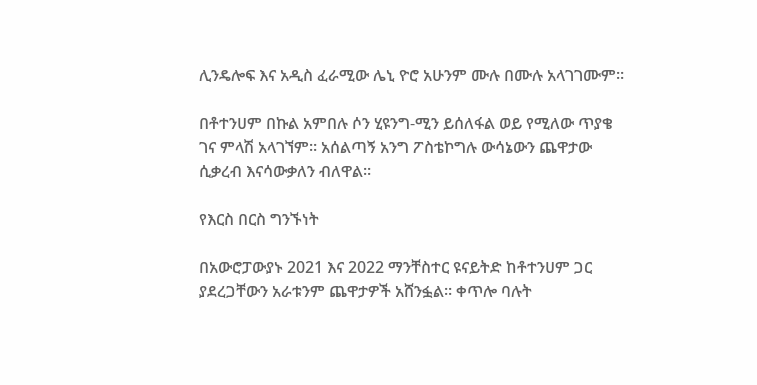ሊንዴሎፍ እና አዲስ ፈራሚው ሌኒ ዮሮ አሁንም ሙሉ በሙሉ አላገገሙም።

በቶተንሀም በኩል አምበሉ ሶን ሂዩንግ-ሚን ይሰለፋል ወይ የሚለው ጥያቄ ገና ምላሽ አላገኘም። አሰልጣኝ አንግ ፖስቴኮግሉ ውሳኔውን ጨዋታው ሲቃረብ እናሳውቃለን ብለዋል።

የእርስ በርስ ግንኙነት

በአውሮፓውያኑ 2021 እና 2022 ማንቸስተር ዩናይትድ ከቶተንሀም ጋር ያደረጋቸውን አራቱንም ጨዋታዎች አሸንፏል። ቀጥሎ ባሉት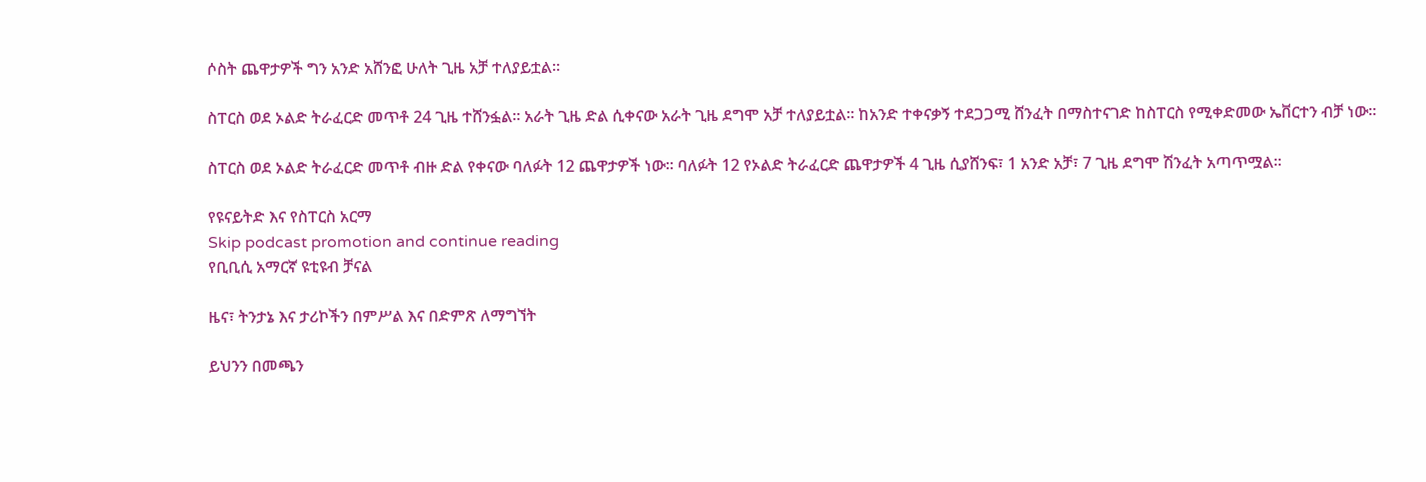ሶስት ጨዋታዎች ግን አንድ አሸንፎ ሁለት ጊዜ አቻ ተለያይቷል።

ስፐርስ ወደ ኦልድ ትራፈርድ መጥቶ 24 ጊዜ ተሸንፏል። አራት ጊዜ ድል ሲቀናው አራት ጊዜ ደግሞ አቻ ተለያይቷል። ከአንድ ተቀናቃኝ ተደጋጋሚ ሸንፈት በማስተናገድ ከስፐርስ የሚቀድመው ኤቨርተን ብቻ ነው።

ስፐርስ ወደ ኦልድ ትራፈርድ መጥቶ ብዙ ድል የቀናው ባለፉት 12 ጨዋታዎች ነው። ባለፉት 12 የኦልድ ትራፈርድ ጨዋታዎች 4 ጊዜ ሲያሸንፍ፣ 1 አንድ አቻ፣ 7 ጊዜ ደግሞ ሽንፈት አጣጥሟል።

የዩናይትድ እና የስፐርስ አርማ
Skip podcast promotion and continue reading
የቢቢሲ አማርኛ ዩቲዩብ ቻናል

ዜና፣ ትንታኔ እና ታሪኮችን በምሥል እና በድምጽ ለማግኘት

ይህንን በመጫን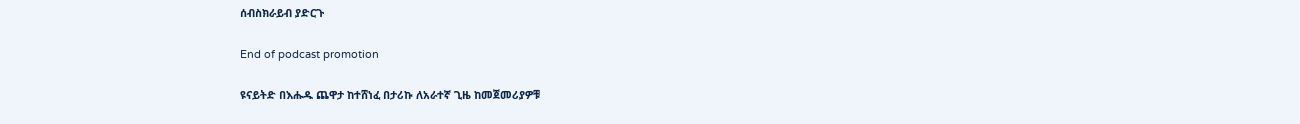ሰብስክራይብ ያድርጉ

End of podcast promotion

ዩናይትድ በእሑዱ ጨዋታ ከተሸነፈ በታሪኩ ለአራተኛ ጊዜ ከመጀመሪያዎቹ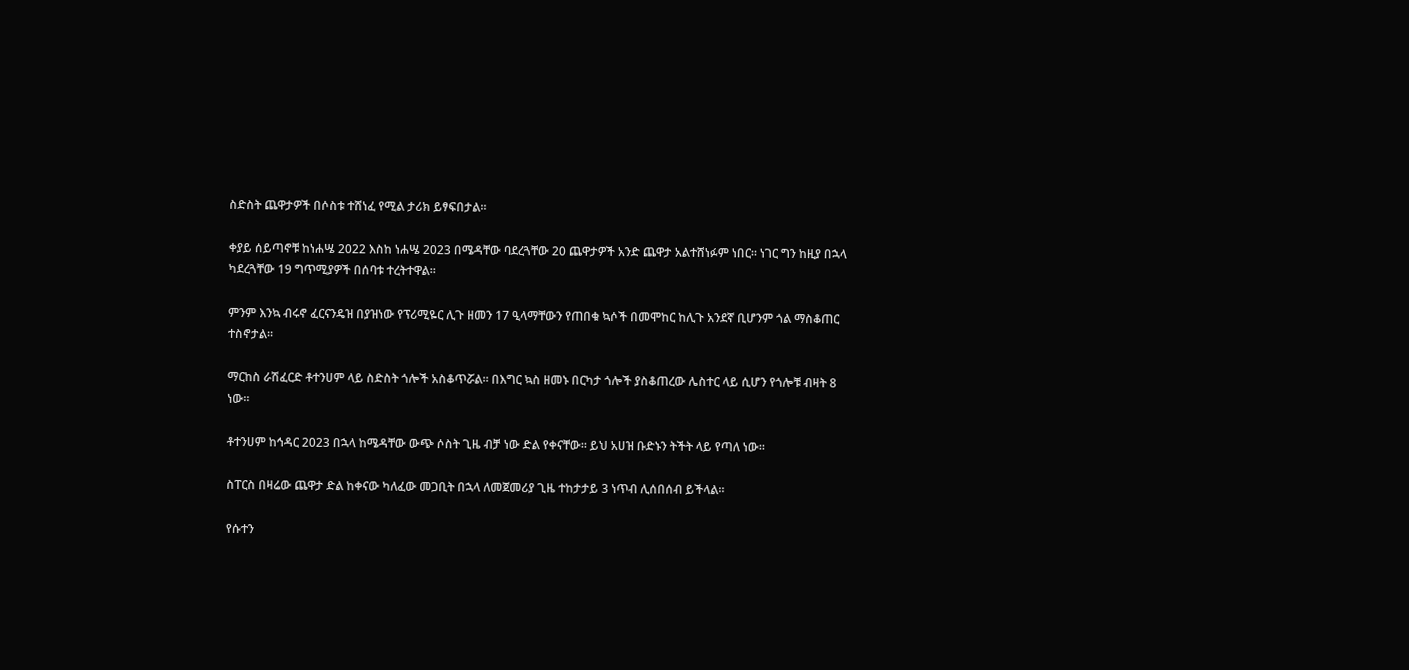ስድስት ጨዋታዎች በሶስቱ ተሸነፈ የሚል ታሪክ ይፃፍበታል።

ቀያይ ሰይጣኖቹ ከነሐሤ 2022 እስከ ነሐሤ 2023 በሜዳቸው ባደረጓቸው 20 ጨዋታዎች አንድ ጨዋታ አልተሸነፉም ነበር። ነገር ግን ከዚያ በኋላ ካደረጓቸው 19 ግጥሚያዎች በሰባቱ ተረትተዋል።

ምንም እንኳ ብሩኖ ፈርናንዴዝ በያዝነው የፕሪሚዬር ሊጉ ዘመን 17 ዒላማቸውን የጠበቁ ኳሶች በመሞከር ከሊጉ አንደኛ ቢሆንም ጎል ማስቆጠር ተስኖታል።

ማርከስ ራሽፈርድ ቶተንሀም ላይ ስድስት ጎሎች አስቆጥሯል። በእግር ኳስ ዘመኑ በርካታ ጎሎች ያስቆጠረው ሌስተር ላይ ሲሆን የጎሎቹ ብዛት 8 ነው።

ቶተንሀም ከኅዳር 2023 በኋላ ከሜዳቸው ውጭ ሶስት ጊዜ ብቻ ነው ድል የቀናቸው። ይህ አሀዝ ቡድኑን ትችት ላይ የጣለ ነው።

ስፐርስ በዛሬው ጨዋታ ድል ከቀናው ካለፈው መጋቢት በኋላ ለመጀመሪያ ጊዜ ተከታታይ 3 ነጥብ ሊሰበሰብ ይችላል።

የሱተን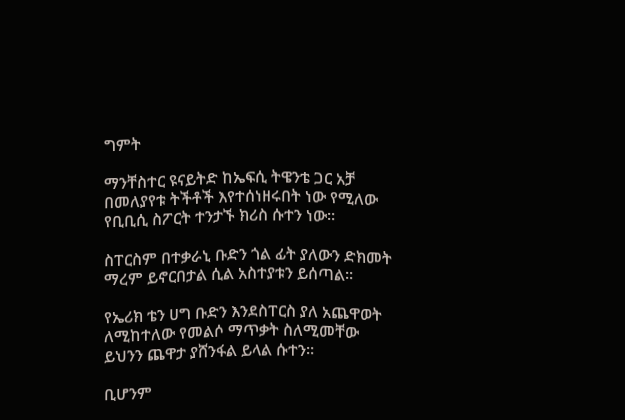ግምት

ማንቸስተር ዩናይትድ ከኤፍሲ ትዌንቴ ጋር አቻ በመለያየቱ ትችቶች እየተሰነዘሩበት ነው የሚለው የቢቢሲ ስፖርት ተንታኙ ክሪስ ሱተን ነው።

ስፐርስም በተቃራኒ ቡድን ጎል ፊት ያለውን ድክመት ማረም ይኖርበታል ሲል አስተያቱን ይሰጣል።

የኤሪክ ቴን ሀግ ቡድን እንደስፐርስ ያለ አጨዋወት ለሚከተለው የመልሶ ማጥቃት ስለሚመቸው ይህንን ጨዋታ ያሸንፋል ይላል ሱተን።

ቢሆንም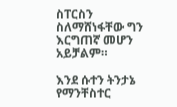ስፐርስን ስለማሸነፋቸው ግን እርግጠኛ መሆን አይቻልም።

እንደ ሱተን ትንታኔ የማንቸስተር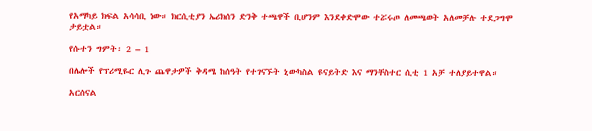የአማካይ ክፍል አሳሳቢ ነው። ክርሲቲያን ኤሪክሰን ድንቅ ተጫዋች ቢሆንም እንደቀድሞው ተሯሩጦ ለመጫወት አለመቻሉ ተደጋግሞ ታይቷል።

የሱተን ግምት፡ 2 – 1

በሌሎች የፕሪሚዬር ሊጉ ጨዋታዎች ቅዳሜ ከሰዓት የተገናኙት ኒውካስል ዩናይትድ እና ማንቸስተር ሲቲ 1 አቻ ተለያይተዋል።

አርሰናል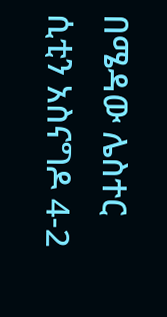በሜዳው ሌስተር ሲቲን አስናግዶ 4-2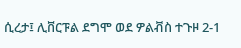ሲረታ፤ ሊቨርፑል ደግሞ ወደ ዎልቭስ ተጉዞ 2-1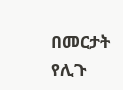በመርታት የሊጉ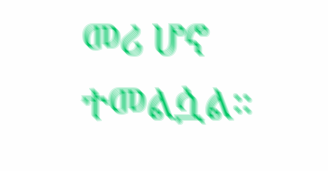መሪ ሆኖ ተመልሷል።